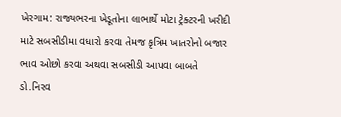ખેરગામ: રાજ્યભરના ખેડૂતોના લાભાર્થે મોટા ટ્રેક્ટરની ખરીદી માટે સબસીડીમા વધારો કરવા તેમજ કૃત્રિમ ખાતરોનો બજાર ભાવ ઓછો કરવા અથવા સબસીડી આપવા બાબતે ડો.નિરવ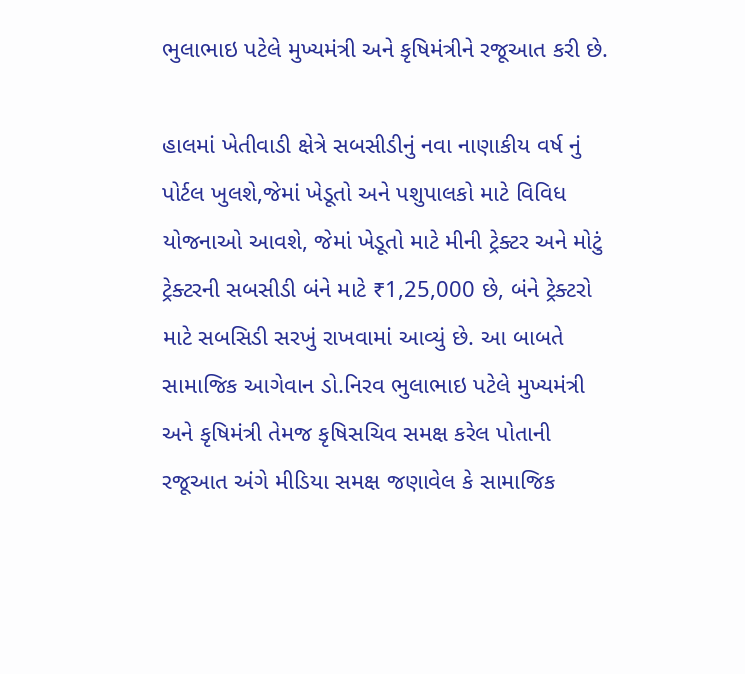ભુલાભાઇ પટેલે મુખ્યમંત્રી અને કૃષિમંત્રીને રજૂઆત કરી છે.

હાલમાં ખેતીવાડી ક્ષેત્રે સબસીડીનું નવા નાણાકીય વર્ષ નું પોર્ટલ ખુલશે,જેમાં ખેડૂતો અને પશુપાલકો માટે વિવિધ યોજનાઓ આવશે, જેમાં ખેડૂતો માટે મીની ટ્રેક્ટર અને મોટું ટ્રેક્ટરની સબસીડી બંને માટે ₹1,25,000 છે, બંને ટ્રેક્ટરો માટે સબસિડી સરખું રાખવામાં આવ્યું છે. આ બાબતે સામાજિક આગેવાન ડો.નિરવ ભુલાભાઇ પટેલે મુખ્યમંત્રી અને કૃષિમંત્રી તેમજ કૃષિસચિવ સમક્ષ કરેલ પોતાની રજૂઆત અંગે મીડિયા સમક્ષ જણાવેલ કે સામાજિક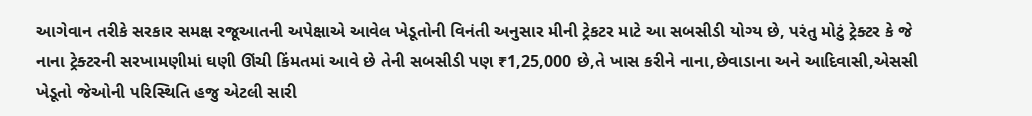આગેવાન તરીકે સરકાર સમક્ષ રજૂઆતની અપેક્ષાએ આવેલ ખેડૂતોની વિનંતી અનુસાર મીની ટ્રેકટર માટે આ સબસીડી યોગ્ય છે, પરંતુ મોટું ટ્રેક્ટર કે જે નાના ટ્રેક્ટરની સરખામણીમાં ઘણી ઊંચી કિંમતમાં આવે છે તેની સબસીડી પણ ₹1,25,000 છે,તે ખાસ કરીને નાના,છેવાડાના અને આદિવાસી,એસસી ખેડૂતો જેઓની પરિસ્થિતિ હજુ એટલી સારી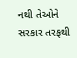નથી તેઓને સરકાર તરફથી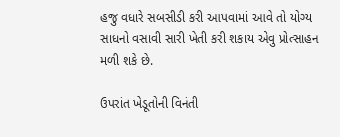હજુ વધારે સબસીડી કરી આપવામાં આવે તો યોગ્ય સાધનો વસાવી સારી ખેતી કરી શકાય એવુ પ્રોત્સાહન મળી શકે છે.

ઉપરાંત ખેડૂતોની વિનંતી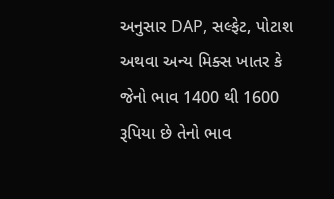અનુસાર DAP, સલ્ફેટ, પોટાશ અથવા અન્ય મિક્સ ખાતર કે જેનો ભાવ 1400 થી 1600 રૂપિયા છે તેનો ભાવ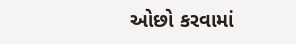ઓછો કરવામાં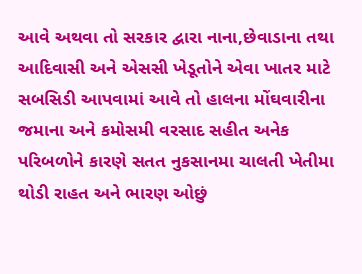આવે અથવા તો સરકાર દ્વારા નાના,છેવાડાના તથા આદિવાસી અને એસસી ખેડૂતોને એવા ખાતર માટે સબસિડી આપવામાં આવે તો હાલના મોંઘવારીના જમાના અને કમોસમી વરસાદ સહીત અનેક પરિબળોને કારણે સતત નુકસાનમા ચાલતી ખેતીમા થોડી રાહત અને ભારણ ઓછું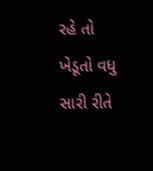રહે તો ખેડૂતો વધુ સારી રીતે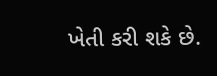ખેતી કરી શકે છે.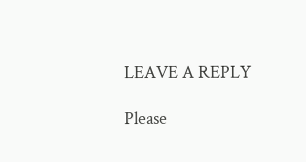LEAVE A REPLY

Please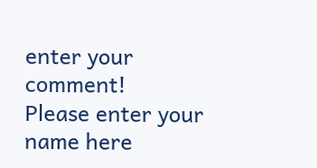enter your comment!
Please enter your name here